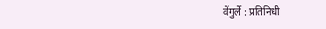वेंगुर्ले : प्रतिनिधी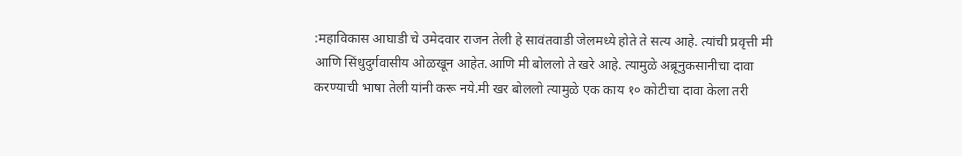:महाविकास आघाडी चे उमेदवार राजन तेली हे सावंतवाडी जेलमध्ये होते ते सत्य आहे. त्यांची प्रवृत्ती मी आणि सिंधुदुर्गवासीय ओळखून आहेत.आणि मी बोललो ते खरे आहे. त्यामुळे अब्रूनुकसानीचा दावा करण्याची भाषा तेली यांनी करू नये.मी खर बोललो त्यामुळे एक काय १० कोटीचा दावा केला तरी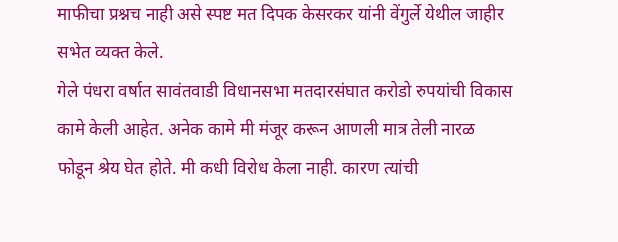माफीचा प्रश्नच नाही असे स्पष्ट मत दिपक केसरकर यांनी वेंगुर्ले येथील जाहीर सभेत व्यक्त केले.
गेले पंधरा वर्षात सावंतवाडी विधानसभा मतदारसंघात करोडो रुपयांची विकास कामे केली आहेत. अनेक कामे मी मंजूर करून आणली मात्र तेली नारळ फोडून श्रेय घेत होते. मी कधी विरोध केला नाही. कारण त्यांची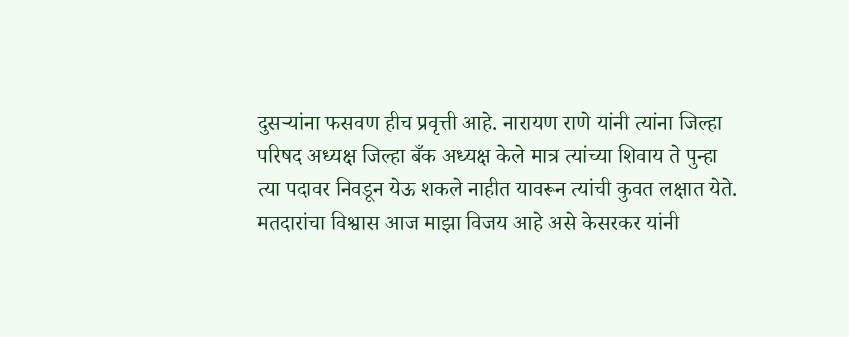दुसऱ्यांना फसवण हीच प्रवृत्ती आहे. नारायण राणे यांनी त्यांना जिल्हा परिषद अध्यक्ष जिल्हा बँक अध्यक्ष केले मात्र त्यांच्या शिवाय ते पुन्हा त्या पदावर निवडून येऊ शकले नाहीत यावरून त्यांची कुवत लक्षात येते. मतदारांचा विश्वास आज माझा विजय आहे असे केसरकर यांनी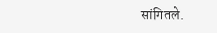सांगितले.